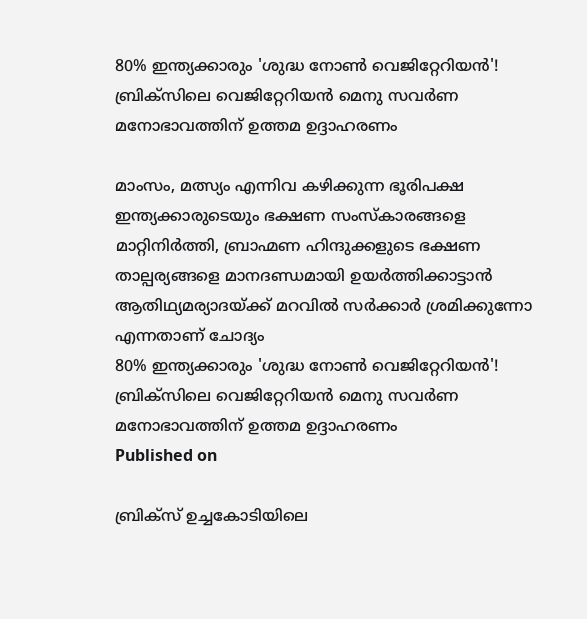80% ഇന്ത്യക്കാരും 'ശുദ്ധ നോൺ വെജിറ്റേറിയൻ'! ബ്രിക്‌സിലെ വെജിറ്റേറിയൻ മെനു സവർണ മനോഭാവത്തിന് ഉത്തമ ഉദ്ദാഹരണം

മാംസം, മത്സ്യം എന്നിവ കഴിക്കുന്ന ഭൂരിപക്ഷ ഇന്ത്യക്കാരുടെയും ഭക്ഷണ സംസ്കാരങ്ങളെ മാറ്റിനിർത്തി, ബ്രാഹ്മണ ഹിന്ദുക്കളുടെ ഭക്ഷണ താല്പര്യങ്ങളെ മാനദണ്ഡമായി ഉയർത്തിക്കാട്ടാൻ ആതിഥ്യമര്യാദയ്ക്ക് മറവിൽ സർക്കാർ ശ്രമിക്കുന്നോ എന്നതാണ് ചോദ്യം
80% ഇന്ത്യക്കാരും 'ശുദ്ധ നോൺ വെജിറ്റേറിയൻ'! ബ്രിക്‌സിലെ വെജിറ്റേറിയൻ മെനു സവർണ മനോഭാവത്തിന് ഉത്തമ ഉദ്ദാഹരണം
Published on

ബ്രിക്‌സ് ഉച്ചകോടിയിലെ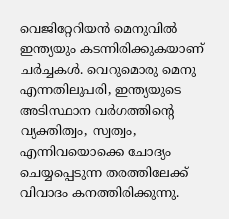വെജിറ്റേറിയൻ മെനുവിൽ ഇന്ത്യയും കടന്നിരിക്കുകയാണ് ചർച്ചകൾ. വെറുമൊരു മെനു എന്നതിലുപരി, ഇന്ത്യയുടെ അടിസ്ഥാന വർഗത്തിന്റെ വ്യക്തിത്വം, സ്വത്വം, എന്നിവയൊക്കെ ചോദ്യം ചെയ്യപ്പെടുന്ന തരത്തിലേക്ക് വിവാദം കനത്തിരിക്കുന്നു.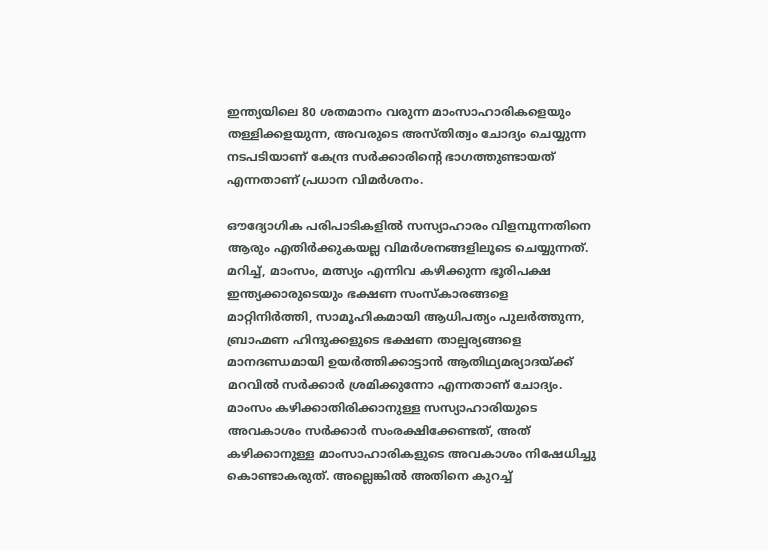ഇന്ത്യയിലെ 80 ശതമാനം വരുന്ന മാംസാഹാരികളെയും തള്ളിക്കളയുന്ന, അവരുടെ അസ്‌തിത്വം ചോദ്യം ചെയ്യുന്ന നടപടിയാണ് കേന്ദ്ര സർക്കാരിന്റെ ഭാഗത്തുണ്ടായത് എന്നതാണ് പ്രധാന വിമർശനം.

ഔദ്യോഗിക പരിപാടികളിൽ സസ്യാഹാരം വിളമ്പുന്നതിനെ ആരും എതിർക്കുകയല്ല വിമർശനങ്ങളിലൂടെ ചെയ്യുന്നത്. മറിച്ച്, മാംസം, മത്സ്യം എന്നിവ കഴിക്കുന്ന ഭൂരിപക്ഷ ഇന്ത്യക്കാരുടെയും ഭക്ഷണ സംസ്കാരങ്ങളെ മാറ്റിനിർത്തി, സാമൂഹികമായി ആധിപത്യം പുലർത്തുന്ന, ബ്രാഹ്മണ ഹിന്ദുക്കളുടെ ഭക്ഷണ താല്പര്യങ്ങളെ മാനദണ്ഡമായി ഉയർത്തിക്കാട്ടാൻ ആതിഥ്യമര്യാദയ്ക്ക് മറവിൽ സർക്കാർ ശ്രമിക്കുന്നോ എന്നതാണ് ചോദ്യം. മാംസം കഴിക്കാതിരിക്കാനുള്ള സസ്യാഹാരിയുടെ അവകാശം സർക്കാർ സംരക്ഷിക്കേണ്ടത്, അത് കഴിക്കാനുള്ള മാംസാഹാരികളുടെ അവകാശം നിഷേധിച്ചു കൊണ്ടാകരുത്. അല്ലെങ്കിൽ അതിനെ കുറച്ച്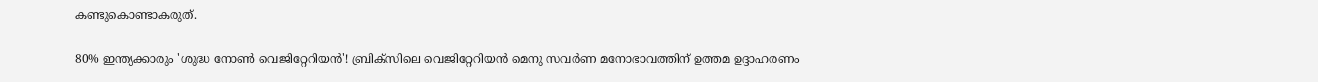കണ്ടുകൊണ്ടാകരുത്.

80% ഇന്ത്യക്കാരും 'ശുദ്ധ നോൺ വെജിറ്റേറിയൻ'! ബ്രിക്‌സിലെ വെജിറ്റേറിയൻ മെനു സവർണ മനോഭാവത്തിന് ഉത്തമ ഉദ്ദാഹരണം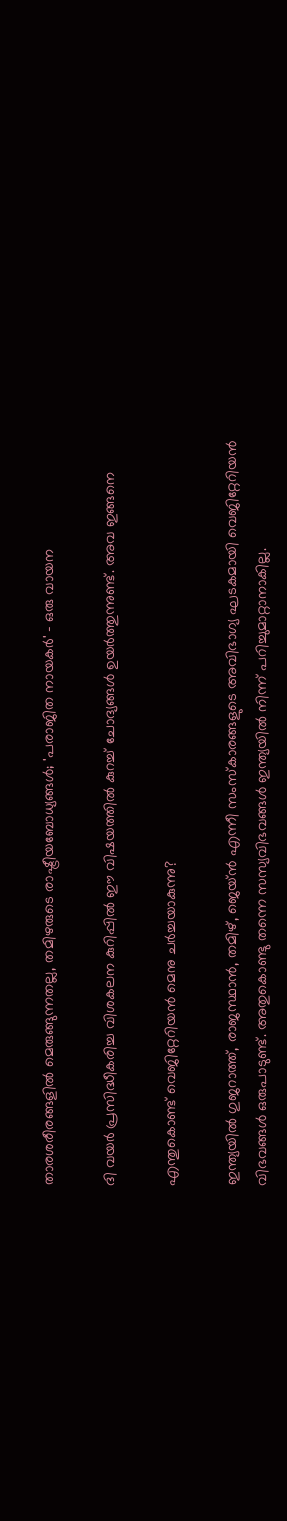താരശരീരങ്ങളിൽ മെരുങ്ങുന്നതല്ല, തമിഴരുടെ രാഷ്ട്രീയബോധ്യങ്ങള്‍; 'പരാജിത നായകര്‍' - ഒരു വായന

ദി വയർ പ്രസിദ്ധീകരിച്ച വിശകലന കുറിപ്പിൽ ഈ വിഷയത്തിൽ കുറച്ച് ചോദ്യങ്ങൾ ഉയർത്തുന്നുണ്ട്. അവ ഇങ്ങനെ

എന്തുകൊണ്ട് വെജിറ്റേറിയൻ മെനു ചർച്ചയാകുന്നു?

ഇന്ത്യയിൽ ഗുജറാത്ത്, രാജസ്ഥാൻ, തമിഴ്, ജെയ്ൻ എന്നീ സംസ്കാരങ്ങളുടെ അവിഭാഗ്യ ഘടകമായി വെജിറ്റേറിയൻ വിഭവങ്ങൾ ഒരുപാടുണ്ട്. അതുകൊണ്ടു തന്നെ സസ്യവിഭവങ്ങൾ ഇന്ത്യയിൽ നിന്ന് പറിച്ചുമാറ്റാനാകില്ല.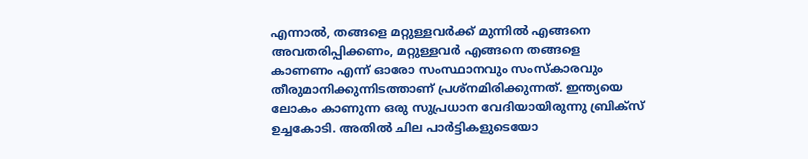എന്നാൽ, തങ്ങളെ മറ്റുള്ളവർക്ക് മുന്നിൽ എങ്ങനെ അവതരിപ്പിക്കണം, മറ്റുള്ളവർ എങ്ങനെ തങ്ങളെ കാണണം എന്ന് ഓരോ സംസ്ഥാനവും സംസ്കാരവും തീരുമാനിക്കുന്നിടത്താണ് പ്രശ്നമിരിക്കുന്നത്. ഇന്ത്യയെ ലോകം കാണുന്ന ഒരു സുപ്രധാന വേദിയായിരുന്നു ബ്രിക്സ് ഉച്ചകോടി. അതിൽ ചില പാർട്ടികളുടെയോ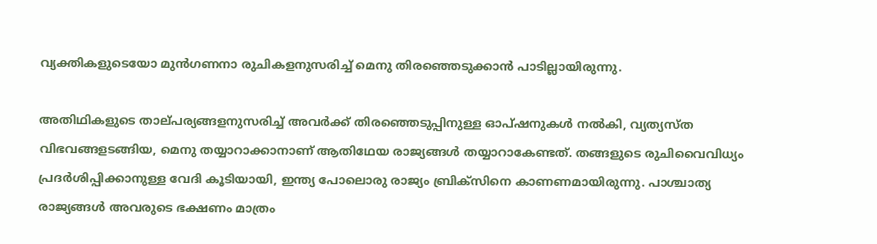വ്യക്തികളുടെയോ മുൻഗണനാ രുചികളനുസരിച്ച് മെനു തിരഞ്ഞെടുക്കാൻ പാടില്ലായിരുന്നു.

അതിഥികളുടെ താല്‌പര്യങ്ങളനുസരിച്ച് അവർക്ക് തിരഞ്ഞെടുപ്പിനുള്ള ഓപ്ഷനുകൾ നൽകി, വ്യത്യസ്ത വിഭവങ്ങളടങ്ങിയ, മെനു തയ്യാറാക്കാനാണ് ആതിഥേയ രാജ്യങ്ങൾ തയ്യാറാകേണ്ടത്. തങ്ങളുടെ രുചിവൈവിധ്യം പ്രദർശിപ്പിക്കാനുള്ള വേദി കൂടിയായി, ഇന്ത്യ പോലൊരു രാജ്യം ബ്രിക്‌സിനെ കാണണമായിരുന്നു. പാശ്ചാത്യ രാജ്യങ്ങൾ അവരുടെ ഭക്ഷണം മാത്രം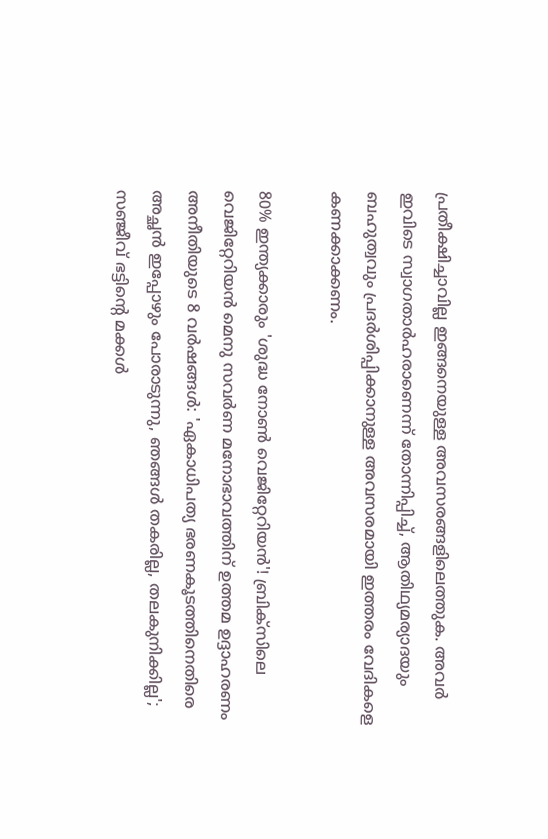പ്രതീക്ഷിച്ചാവില്ല ഇങ്ങനെയുള്ള അവസരങ്ങളിലെത്തുക. അവർ ഇവിടെ സ്വാഗതാർഹരാണെന്ന് തോന്നിപ്പിച്ച്, ആതിഥ്യമര്യാദയും ബഹുത്വവും പ്രദർശിപ്പിക്കാനുള്ള അവസരമായി ഇത്തരം വേദികളെ കണക്കാക്കണം.

80% ഇന്ത്യക്കാരും 'ശുദ്ധ നോൺ വെജിറ്റേറിയൻ'! ബ്രിക്‌സിലെ വെജിറ്റേറിയൻ മെനു സവർണ മനോഭാവത്തിന് ഉത്തമ ഉദ്ദാഹരണം
അനീതിയുടെ 8 വർഷങ്ങൾ: 'ഏകാധിപത്യ ഭരണകൂടത്തിനെതിരെ അച്ഛന്‍ ഇപ്പോഴും പോരാടുന്നു, ഞങ്ങള്‍ തകരില്ല, തലകുനിക്കില്ല'; സഞ്ജീവ് ഭട്ടിന്റെ മക്കള്‍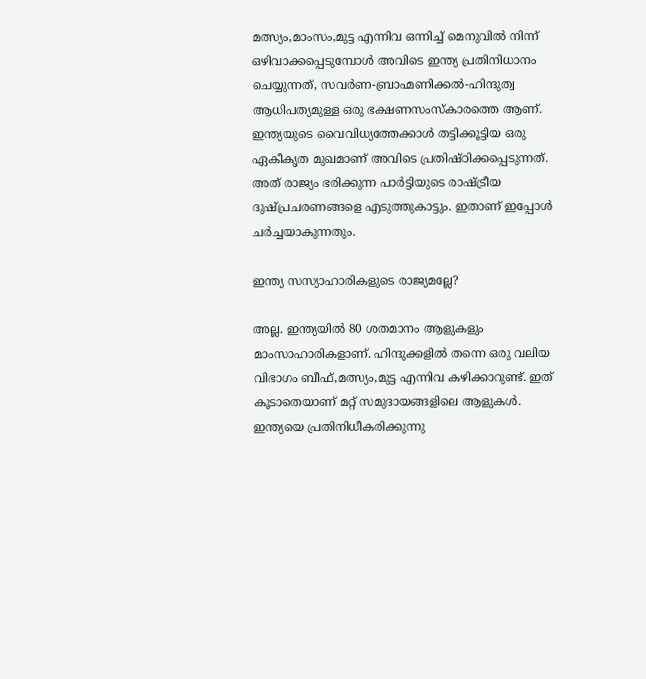മത്സ്യം,മാംസം,മുട്ട എന്നിവ ഒന്നിച്ച് മെനുവിൽ നിന്ന് ഒഴിവാക്കപ്പെടുമ്പോൾ അവിടെ ഇന്ത്യ പ്രതിനിധാനം ചെയ്യുന്നത്, സവർണ-ബ്രാഹ്മണിക്കൽ-ഹിന്ദുത്വ ആധിപത്യമുള്ള ഒരു ഭക്ഷണസംസ്കാരത്തെ ആണ്. ഇന്ത്യയുടെ വൈവിധ്യത്തേക്കാൾ തട്ടിക്കൂട്ടിയ ഒരു ഏകീകൃത മുഖമാണ് അവിടെ പ്രതിഷ്ഠിക്കപ്പെടുന്നത്. അത് രാജ്യം ഭരിക്കുന്ന പാർട്ടിയുടെ രാഷ്ട്രീയ ദുഷ്പ്രചരണങ്ങളെ എടുത്തുകാട്ടും. ഇതാണ് ഇപ്പോൾ ചർച്ചയാകുന്നതും.

ഇന്ത്യ സസ്യാഹാരികളുടെ രാജ്യമല്ലേ?

അല്ല. ഇന്ത്യയിൽ 80 ശതമാനം ആളുകളും മാംസാഹാരികളാണ്. ഹിന്ദുക്കളിൽ തന്നെ ഒരു വലിയ വിഭാഗം ബീഫ്,മത്സ്യം,മുട്ട എന്നിവ കഴിക്കാറുണ്ട്. ഇത് കൂടാതെയാണ് മറ്റ് സമുദായങ്ങളിലെ ആളുകൾ. ഇന്ത്യയെ പ്രതിനിധീകരിക്കുന്നു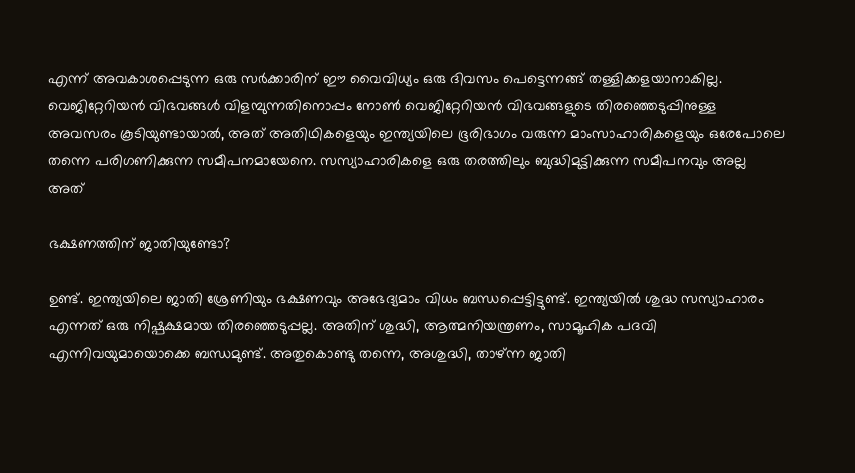എന്ന് അവകാശപ്പെടുന്ന ഒരു സർക്കാരിന് ഈ വൈവിധ്യം ഒരു ദിവസം പെട്ടെന്നങ്ങ് തള്ളിക്കളയാനാകില്ല. വെജിറ്റേറിയൻ വിഭവങ്ങൾ വിളമ്പുന്നതിനൊപ്പം നോൺ വെജിറ്റേറിയൻ വിഭവങ്ങളുടെ തിരഞ്ഞെടുപ്പിനുള്ള അവസരം കൂടിയുണ്ടായാൽ, അത് അതിഥികളെയും ഇന്ത്യയിലെ ഭൂരിഭാഗം വരുന്ന മാംസാഹാരികളെയും ഒരേപോലെ തന്നെ പരിഗണിക്കുന്ന സമീപനമായേനെ. സസ്യാഹാരികളെ ഒരു തരത്തിലും ബുദ്ധിമുട്ടിക്കുന്ന സമീപനവും അല്ല അത്

ഭക്ഷണത്തിന് ജാതിയുണ്ടോ?

ഉണ്ട്. ഇന്ത്യയിലെ ജാതി ശ്രേണിയും ഭക്ഷണവും അഭേദ്യമാം വിധം ബന്ധപ്പെട്ടിട്ടുണ്ട്. ഇന്ത്യയിൽ ശുദ്ധ സസ്യാഹാരം എന്നത് ഒരു നിഷ്പക്ഷമായ തിരഞ്ഞെടുപ്പല്ല. അതിന് ശുദ്ധി, ആത്മനിയന്ത്രണം, സാമൂഹിക പദവി എന്നിവയുമായൊക്കെ ബന്ധമുണ്ട്. അതുകൊണ്ടു തന്നെ, അശുദ്ധി, താഴ്ന്ന ജാതി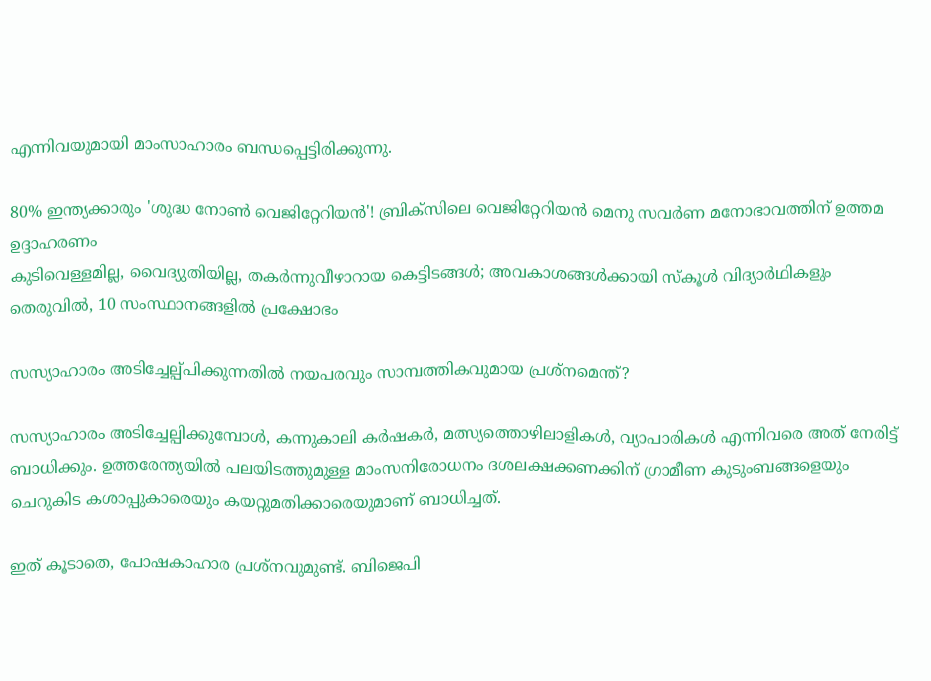എന്നിവയുമായി മാംസാഹാരം ബന്ധപ്പെട്ടിരിക്കുന്നു.

80% ഇന്ത്യക്കാരും 'ശുദ്ധ നോൺ വെജിറ്റേറിയൻ'! ബ്രിക്‌സിലെ വെജിറ്റേറിയൻ മെനു സവർണ മനോഭാവത്തിന് ഉത്തമ ഉദ്ദാഹരണം
കുടിവെള്ളമില്ല, വൈദ്യുതിയില്ല, തകര്‍ന്നുവീഴാറായ കെട്ടിടങ്ങള്‍; അവകാശങ്ങള്‍ക്കായി സ്‌കൂള്‍ വിദ്യാര്‍ഥികളും തെരുവില്‍, 10 സംസ്ഥാനങ്ങളില്‍ പ്രക്ഷോഭം

സസ്യാഹാരം അടിച്ചേല്പ്പിക്കുന്നതിൽ നയപരവും സാമ്പത്തികവുമായ പ്രശ്നമെന്ത്?

സസ്യാഹാരം അടിച്ചേല്പിക്കുമ്പോൾ, കന്നുകാലി കർഷകർ, മത്സ്യത്തൊഴിലാളികൾ, വ്യാപാരികൾ എന്നിവരെ അത് നേരിട്ട് ബാധിക്കും. ഉത്തരേന്ത്യയിൽ പലയിടത്തുമുള്ള മാംസനിരോധനം ദശലക്ഷക്കണക്കിന് ഗ്രാമീണ കുടുംബങ്ങളെയും ചെറുകിട കശാപ്പുകാരെയും കയറ്റുമതിക്കാരെയുമാണ് ബാധിച്ചത്.

ഇത് കൂടാതെ, പോഷകാഹാര പ്രശ്നവുമുണ്ട്. ബിജെപി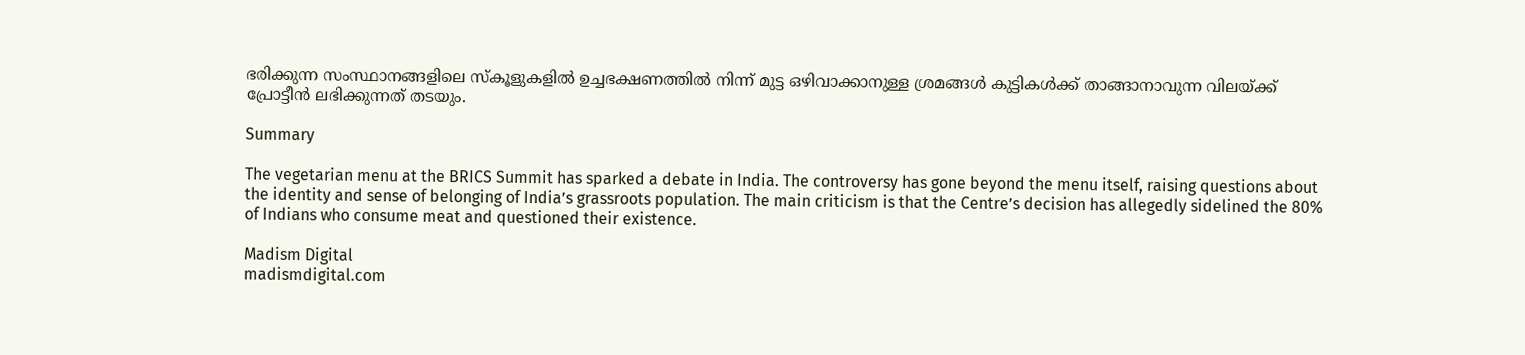ഭരിക്കുന്ന സംസ്ഥാനങ്ങളിലെ സ്കൂളുകളിൽ ഉച്ചഭക്ഷണത്തിൽ നിന്ന് മുട്ട ഒഴിവാക്കാനുള്ള ശ്രമങ്ങൾ കുട്ടികൾക്ക് താങ്ങാനാവുന്ന വിലയ്ക്ക് പ്രോട്ടീൻ ലഭിക്കുന്നത് തടയും.

Summary

The vegetarian menu at the BRICS Summit has sparked a debate in India. The controversy has gone beyond the menu itself, raising questions about the identity and sense of belonging of India’s grassroots population. The main criticism is that the Centre’s decision has allegedly sidelined the 80% of Indians who consume meat and questioned their existence.

Madism Digital
madismdigital.com